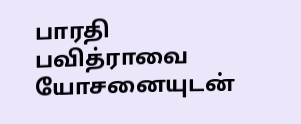பாரதி பவித்ராவை யோசனையுடன்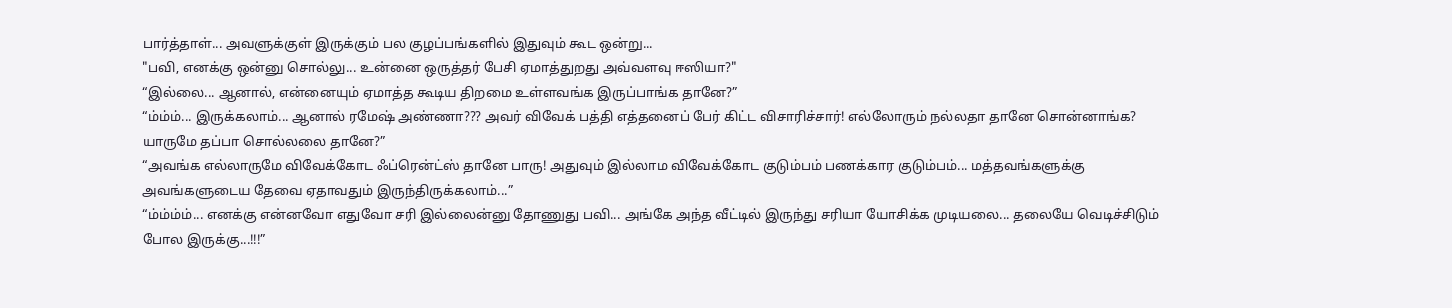பார்த்தாள்... அவளுக்குள் இருக்கும் பல குழப்பங்களில் இதுவும் கூட ஒன்று...
"பவி, எனக்கு ஒன்னு சொல்லு... உன்னை ஒருத்தர் பேசி ஏமாத்துறது அவ்வளவு ஈஸியா?"
“இல்லை... ஆனால், என்னையும் ஏமாத்த கூடிய திறமை உள்ளவங்க இருப்பாங்க தானே?”
“ம்ம்ம்... இருக்கலாம்... ஆனால் ரமேஷ் அண்ணா??? அவர் விவேக் பத்தி எத்தனைப் பேர் கிட்ட விசாரிச்சார்! எல்லோரும் நல்லதா தானே சொன்னாங்க? யாருமே தப்பா சொல்லலை தானே?”
“அவங்க எல்லாருமே விவேக்கோட ஃப்ரென்ட்ஸ் தானே பாரு! அதுவும் இல்லாம விவேக்கோட குடும்பம் பணக்கார குடும்பம்... மத்தவங்களுக்கு அவங்களுடைய தேவை ஏதாவதும் இருந்திருக்கலாம்...”
“ம்ம்ம்ம்... எனக்கு என்னவோ எதுவோ சரி இல்லைன்னு தோணுது பவி... அங்கே அந்த வீட்டில் இருந்து சரியா யோசிக்க முடியலை... தலையே வெடிச்சிடும் போல இருக்கு...!!!”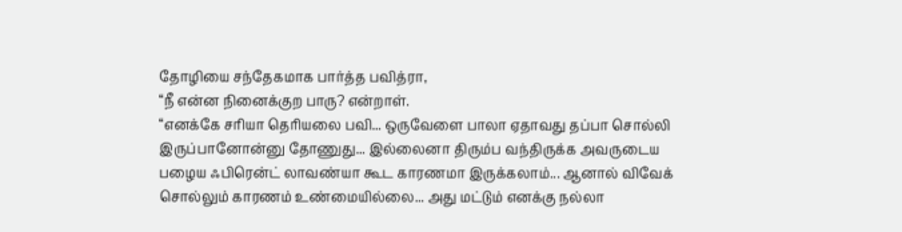தோழியை சந்தேகமாக பார்த்த பவித்ரா,
“நீ என்ன நினைக்குற பாரு? என்றாள்.
“எனக்கே சரியா தெரியலை பவி... ஒருவேளை பாலா ஏதாவது தப்பா சொல்லி இருப்பானோன்னு தோணுது... இல்லைனா திரும்ப வந்திருக்க அவருடைய பழைய ஃபிரென்ட் லாவண்யா கூட காரணமா இருக்கலாம்... ஆனால் விவேக் சொல்லும் காரணம் உண்மையில்லை... அது மட்டும் எனக்கு நல்லா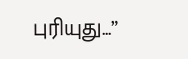புரியுது...”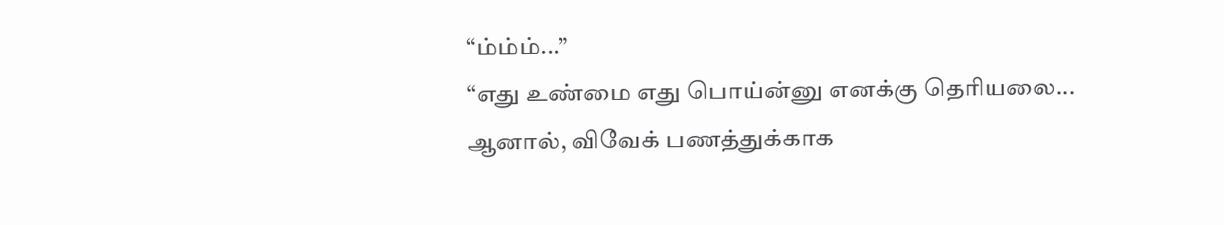“ம்ம்ம்...”
“எது உண்மை எது பொய்ன்னு எனக்கு தெரியலை... ஆனால், விவேக் பணத்துக்காக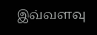இவ்வளவு